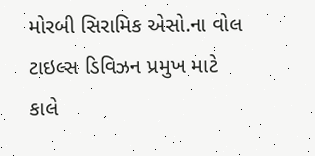મોરબી સિરામિક એસો.ના વોલ ટાઇલ્સ ડિવિઝન પ્રમુખ માટે કાલે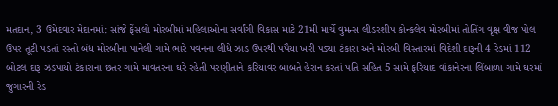મતદાન, 3 ઉમેદવાર મેદાનમાં: સાંજે ફેંસલો મોરબીમાં મહિલાઓના સર્વાંગી વિકાસ માટે 21મી માર્ચે વુમન્સ લીડરશીપ કોન્કલેવ મોરબીમાં તોતિંગ વૃક્ષ વીજ પોલ ઉપર તૂટી પડતાં રસ્તો બંધ મોરબીના પાનેલી ગામે ભારે પવનના લીધે ઝાડ ઉપરથી પપૈયા ખરી પડ્યા ટંકારા અને મોરબી વિસ્તારમાં વિદેશી દારૂની 4 રેડમાં 112 બોટલ દારૂ ઝડપાયો ટંકારાના છતર ગામે માવતરના ઘરે રહેતી પરણીતાને કરિયાવર બાબતે હેરાન કરતાં પતિ સહિત 5 સામે ફરિયાદ વાંકાનેરના લિંબાળા ગામે ઘરમાં જુગારની રેડ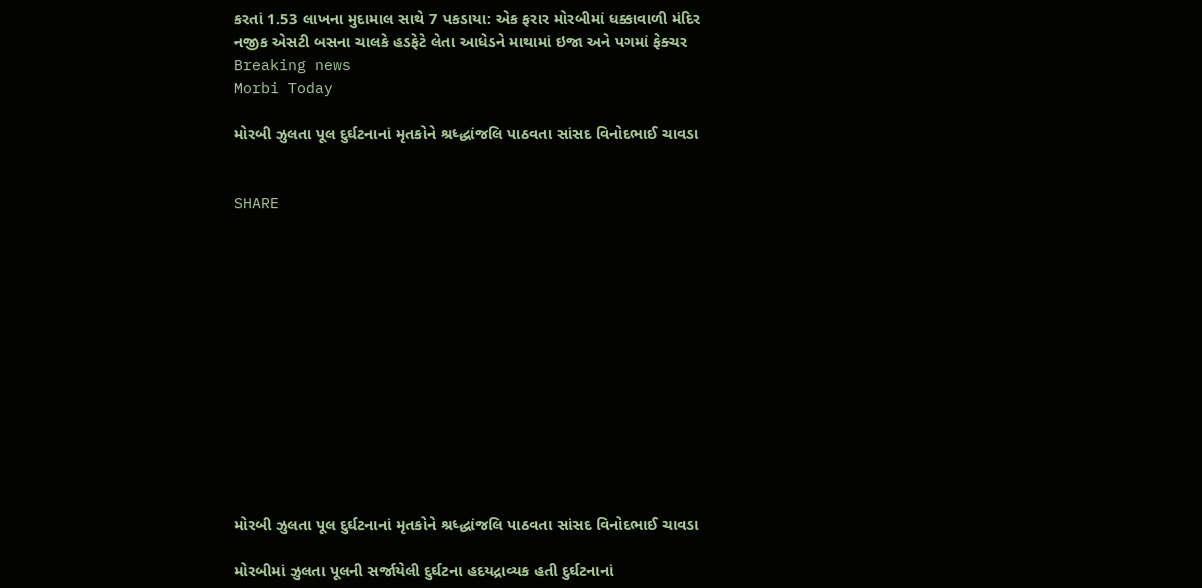કરતાં 1.53 લાખના મુદામાલ સાથે 7 પકડાયા: એક ફરાર મોરબીમાં ધક્કાવાળી મંદિર નજીક એસટી બસના ચાલકે હડફેટે લેતા આધેડને માથામાં ઇજા અને પગમાં ફેક્ચર
Breaking news
Morbi Today

મોરબી ઝુલતા પૂલ દુર્ઘટનાનાં મૃતકોને શ્રધ્દ્ધાંજલિ પાઠવતા સાંસદ વિનોદભાઈ ચાવડા


SHARE













મોરબી ઝુલતા પૂલ દુર્ઘટનાનાં મૃતકોને શ્રધ્દ્ધાંજલિ પાઠવતા સાંસદ વિનોદભાઈ ચાવડા

મોરબીમાં ઝુલતા પૂલની સર્જાયેલી દુર્ઘટના હદયદ્રાવ્યક હતી દુર્ઘટનાનાં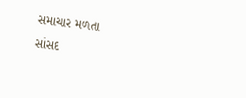સમાચાર મળતા
સાંસદ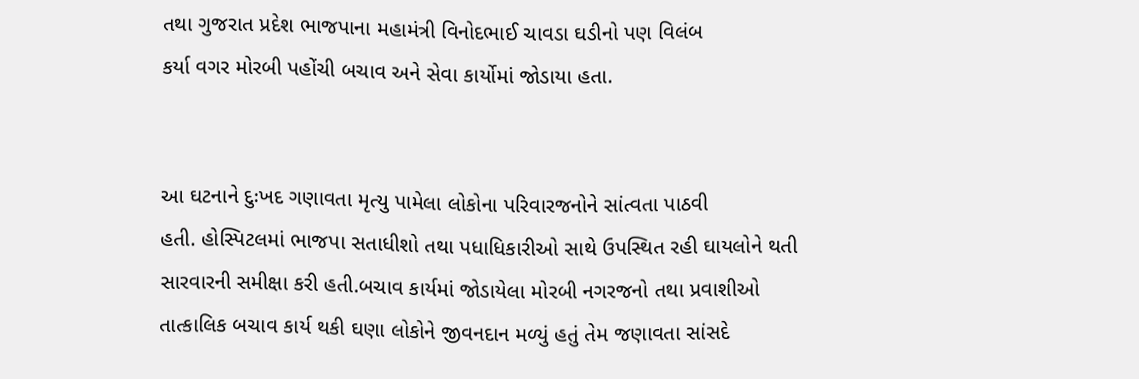તથા ગુજરાત પ્રદેશ ભાજપાના મહામંત્રી વિનોદભાઈ ચાવડા ઘડીનો પણ વિલંબ
કર્યા વગર મોરબી પહોંચી બચાવ અને સેવા કાર્યોમાં જોડાયા હતા.


આ ઘટનાને દુઃખદ ગણાવતા મૃત્યુ પામેલા લોકોના પરિવારજનોને સાંત્વતા પાઠવી
હતી. હોસ્પિટલમાં ભાજપા સતાધીશો તથા પધાધિકારીઓ સાથે ઉપસ્થિત રહી ઘાયલોને થતી
સારવારની સમીક્ષા કરી હતી.બચાવ કાર્યમાં જોડાયેલા મોરબી નગરજનો તથા પ્રવાશીઓ
તાત્કાલિક બચાવ કાર્ય થકી ઘણા લોકોને જીવનદાન મળ્યું હતું તેમ જણાવતા સાંસદે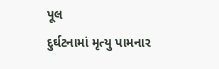પૂલ
દુર્ઘટનામાં મૃત્યુ પામનાર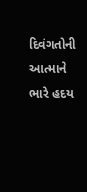દિવંગતોની આત્માને ભારે હદય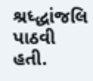શ્રધ્દ્ધાંજલિ પાઠવી હતી.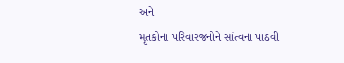અને
મૃતકોના પરિવારજનોને સાંત્વના પાઠવી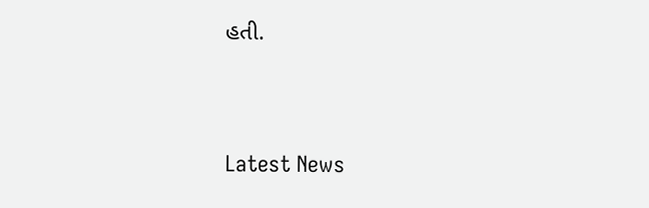હતી.




Latest News